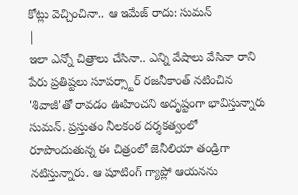కోట్లు వెచ్చించినా.. ఆ ఇమేజ్ రాదు: సుమన్
|
ఇలా ఎన్నో చిత్రాలు చేసినా.. ఎన్ని వేషాలు వేసినా రాని పేరు ప్రతిష్టలు సూపర్స్టార్ రజనీకాంత్ నటించిన 'శివాజీ'తో రావడం ఊహించని అదృష్టంగా భావిస్తున్నారు సుమన్. ప్రస్తుతం నీలకంఠ దర్శకత్వంలో రూపొందుతున్న ఈ చిత్రంలో జెనీలియా తండ్రిగా నటిస్తున్నారు. ఆ షూటింగ్ గ్యాప్లో ఆయనను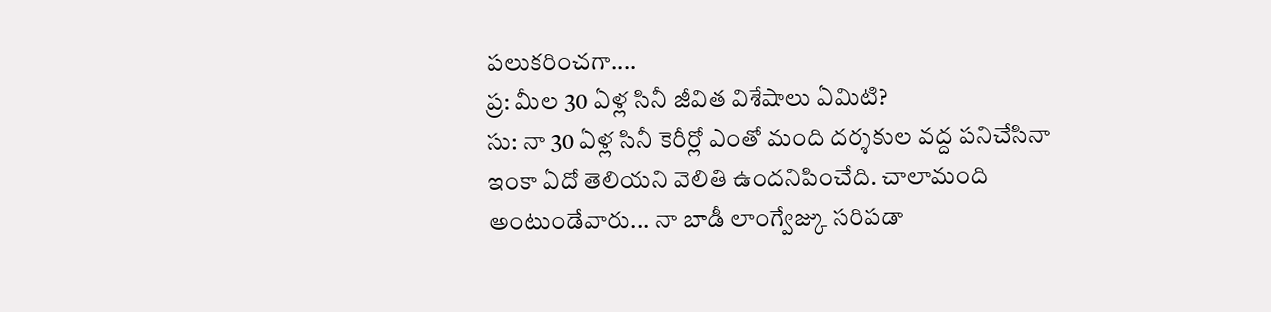పలుకరించగా....
ప్ర: మీల 30 ఏళ్ల సినీ జీవిత విశేషాలు ఏమిటి?
సు: నా 30 ఏళ్ల సినీ కెరీర్లో ఎంతో మంది దర్శకుల వద్ద పనిచేసినా ఇంకా ఏదో తెలియని వెలితి ఉందనిపించేది. చాలామంది అంటుండేవారు... నా బాడీ లాంగ్వేజ్కు సరిపడా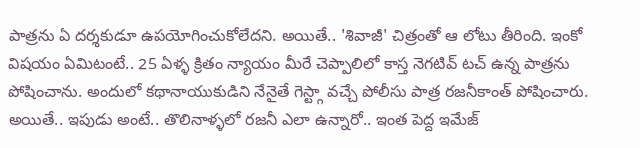పాత్రను ఏ దర్శకుడూ ఉపయోగించుకోలేదని. అయితే.. 'శివాజీ' చిత్రంతో ఆ లోటు తీరింది. ఇంకో విషయం ఏమిటంటే.. 25 ఏళ్ళ క్రితం న్యాయం మీరే చెప్పాలిలో కాస్త నెగటివ్ టచ్ ఉన్న పాత్రను పోషించాను. అందులో కథానాయుకుడిని నేనైతే గెస్ట్గా వచ్చే పోలీసు పాత్ర రజనీకాంత్ పోషించారు. అయితే.. ఇపుడు అంటే.. తొలినాళ్ళలో రజనీ ఎలా ఉన్నారో.. ఇంత పెద్ద ఇమేజ్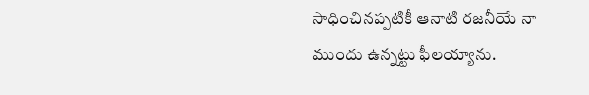సాధించినప్పటికీ ఆనాటి రజనీయే నా ముందు ఉన్నట్టు ఫీలయ్యాను.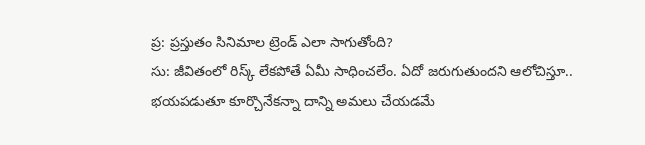ప్ర: ప్రస్తుతం సినిమాల ట్రెండ్ ఎలా సాగుతోంది?
సు: జీవితంలో రిస్క్ లేకపోతే ఏమీ సాధించలేం. ఏదో జరుగుతుందని ఆలోచిస్తూ.. భయపడుతూ కూర్చొనేకన్నా దాన్ని అమలు చేయడమే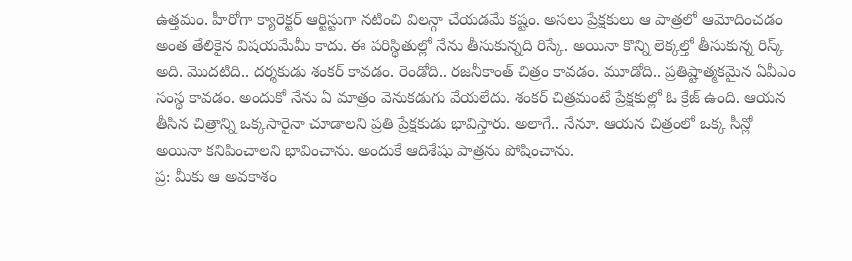ఉత్తమం. హీరోగా క్యారెక్టర్ ఆర్టిస్టుగా నటించి విలన్గా చేయడమే కష్టం. అసలు ప్రేక్షకులు ఆ పాత్రలో ఆమోదించడం అంత తేలికైన విషయమేమీ కాదు. ఈ పరిస్థితుల్లో నేను తీసుకున్నది రిస్కే. అయినా కొన్ని లెక్కల్తో తీసుకున్న రిస్క్ అది. మొదటిది.. దర్శకుడు శంకర్ కావడం. రెండోది.. రజనీకాంత్ చిత్రం కావడం. మూడోది.. ప్రతిష్టాత్మకమైన ఏవీఎం సంస్థ కావడం. అందుకో నేను ఏ మాత్రం వెనుకడుగు వేయలేదు. శంకర్ చిత్రమంటే ప్రేక్షకుల్లో ఓ క్రేజ్ ఉంది. ఆయన తీసిన చిత్రాన్ని ఒక్కసారైనా చూడాలని ప్రతి ప్రేక్షకుడు భావిస్తారు. అలాగే.. నేనూ. ఆయన చిత్రంలో ఒక్క సీన్లో అయినా కనిపించాలని భావించాను. అందుకే ఆదిశేషు పాత్రను పోషించాను.
ప్ర: మీకు ఆ అవకాశం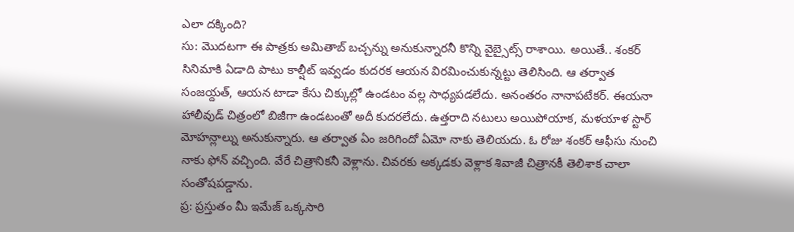ఎలా దక్కింది?
సు: మొదటగా ఈ పాత్రకు అమితాబ్ బచ్చన్ను అనుకున్నారనీ కొన్ని వైబ్సైట్స్ రాశాయి. అయితే.. శంకర్ సినిమాకి ఏడాది పాటు కాల్షీట్ ఇవ్వడం కుదరక ఆయన విరమించుకున్నట్టు తెలిసింది. ఆ తర్వాత సంజయ్దత్, ఆయన టాడా కేసు చిక్కుల్లో ఉండటం వల్ల సాధ్యపడలేదు. అనంతరం నానాపటేకర్. ఈయనా హాలీవుడ్ చిత్రంలో బిజీగా ఉండటంతో అదీ కుదరలేదు. ఉత్తరాది నటులు అయిపోయాక, మళయాళ స్టార్ మోహన్లాల్ను అనుకున్నారు. ఆ తర్వాత ఏం జరిగిందో ఏమో నాకు తెలియదు. ఓ రోజు శంకర్ ఆఫీసు నుంచి నాకు ఫోన్ వచ్చింది. వేరే చిత్రానికనీ వెళ్లాను. చివరకు అక్కడకు వెళ్లాక శివాజీ చిత్రానకీ తెలిశాక చాలా సంతోషపడ్డాను.
ప్ర: ప్రస్తుతం మీ ఇమేజ్ ఒక్కసారి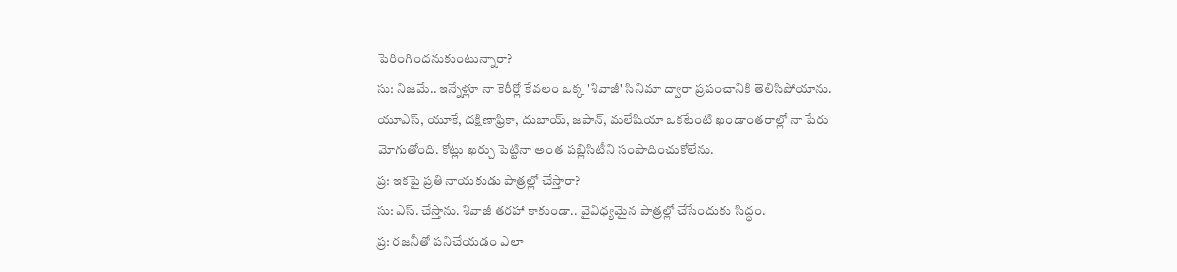పెరింగిందనుకుంటున్నారా?
సు: నిజమే.. ఇన్నేళ్లూ నా కెరీర్లో కేవలం ఒక్క 'శివాజీ' సినిమా ద్వారా ప్రపంచానికి తెలిసిపోయాను. యూఎస్, యూకే, దక్షిణాఫ్రికా, దుబాయ్, జపాన్, మలేషియా ఒకటేంటి ఖండాంతరాల్లో నా పేరు మోగుతోంది. కోట్లు ఖర్చు పెట్టినా అంత పబ్లిసిటీని సంపాదించుకోలేను.
ప్ర: ఇకపై ప్రతి నాయకుడు పాత్రల్లో చేస్తారా?
సు: ఎస్. చేస్తాను. శివాజీ తరహా కాకుండా.. వైవిధ్యమైన పాత్రల్లో చేసేందుకు సిద్ధం.
ప్ర: రజనీతో పనిచేయడం ఎలా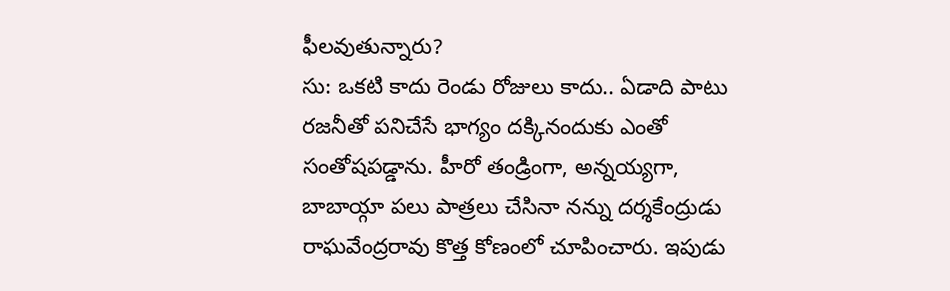ఫీలవుతున్నారు?
సు: ఒకటి కాదు రెండు రోజులు కాదు.. ఏడాది పాటు రజనీతో పనిచేసే భాగ్యం దక్కినందుకు ఎంతో సంతోషపడ్డాను. హీరో తండ్రింగా, అన్నయ్యగా, బాబాయ్గా పలు పాత్రలు చేసినా నన్ను దర్శకేంద్రుడు రాఘవేంద్రరావు కొత్త కోణంలో చూపించారు. ఇపుడు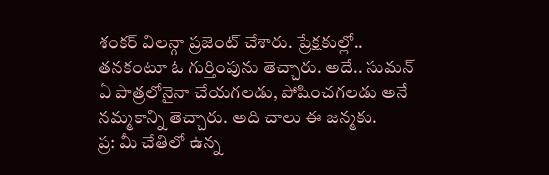శంకర్ విలన్గా ప్రజెంట్ చేశారు. ప్రేక్షకుల్లో.. తనకంటూ ఓ గుర్తింపును తెచ్చారు. అదే.. సుమన్ ఏ పాత్రలోనైనా చేయగలడు, పోషించగలడు అనే నమ్మకాన్ని తెచ్చారు. అది చాలు ఈ జన్మకు.
ప్ర: మీ చేతిలో ఉన్న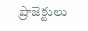ప్రాజెక్టులు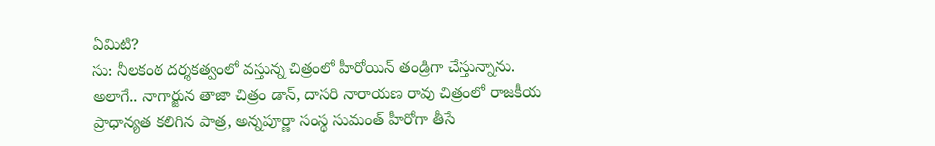ఏమిటి?
సు: నీలకంఠ దర్శకత్వంలో వస్తున్న చిత్రంలో హీరోయిన్ తండ్రిగా చేస్తున్నాను. అలాగే.. నాగార్జున తాజా చిత్రం డాన్, దాసరి నారాయణ రావు చిత్రంలో రాజకీయ ప్రాధాన్యత కలిగిన పాత్ర, అన్నపూర్ణా సంస్థ సుమంత్ హీరోగా తీసే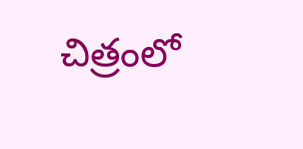చిత్రంలో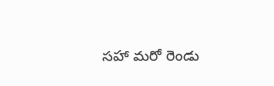సహా మరో రెండు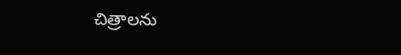చిత్రాలను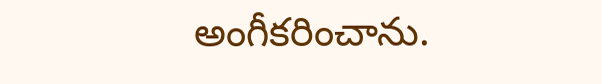అంగీకరించాను.